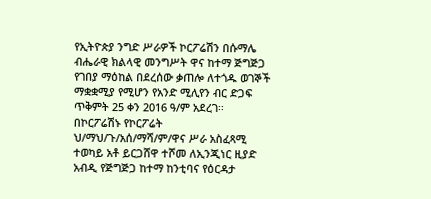የኢትዮጵያ ንግድ ሥራዎች ኮርፖሬሽን በሱማሌ ብሔራዊ ክልላዊ መንግሥት ዋና ከተማ ጅግጅጋ የገበያ ማዕከል በደረሰው ቃጠሎ ለተጎዱ ወገኞች ማቋቋሚያ የሚሆን የአንድ ሚሊየን ብር ድጋፍ ጥቅምት 25 ቀን 2016 ዓ/ም አደረገ፡፡ በኮርፖሬሽኑ የኮርፖሬት ህ/ማህ/ጉ/አሰ/ማሻ/ም/ዋና ሥራ አስፈጻሚ ተወካይ አቶ ይርጋሸዋ ተሾመ ለኢንጂነር ዚያድ አብዲ የጅግጅጋ ከተማ ከንቲባና የዕርዳታ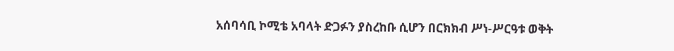አሰባሳቢ ኮሚቴ አባላት ድጋፉን ያስረከቡ ሲሆን በርክክብ ሥነ-ሥርዓቱ ወቅት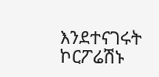እንደተናገሩት ኮርፖሬሽኑ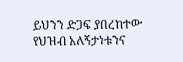ይህንን ድጋፍ ያበረከተው የህዝብ አለኝታነቱንና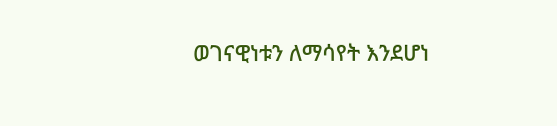ወገናዊነቱን ለማሳየት እንደሆነ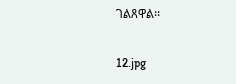ገልጸዋል፡፡

12.jpg